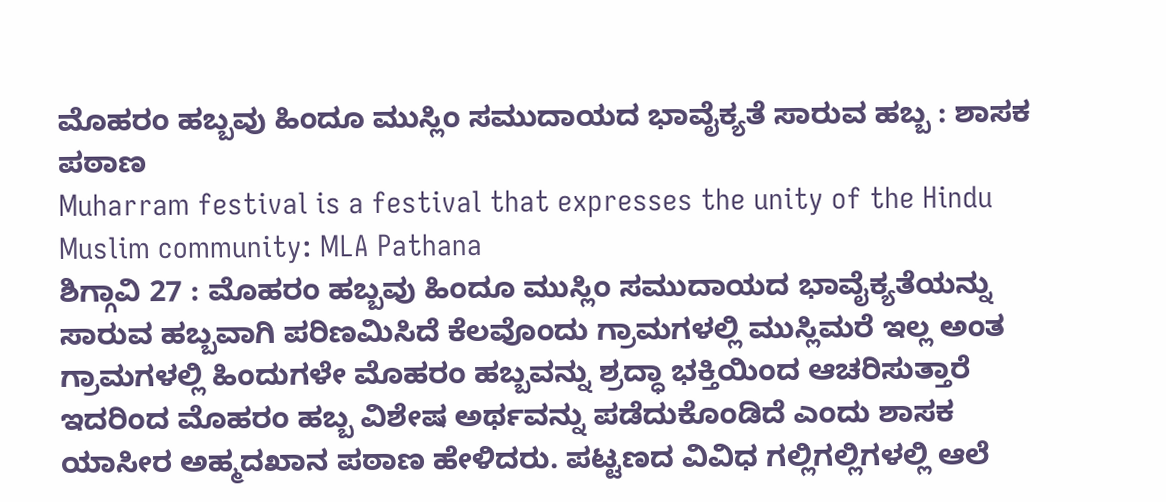ಮೊಹರಂ ಹಬ್ಬವು ಹಿಂದೂ ಮುಸ್ಲಿಂ ಸಮುದಾಯದ ಭಾವೈಕ್ಯತೆ ಸಾರುವ ಹಬ್ಬ : ಶಾಸಕ ಪಠಾಣ
Muharram festival is a festival that expresses the unity of the Hindu Muslim community: MLA Pathana
ಶಿಗ್ಗಾವಿ 27 : ಮೊಹರಂ ಹಬ್ಬವು ಹಿಂದೂ ಮುಸ್ಲಿಂ ಸಮುದಾಯದ ಭಾವೈಕ್ಯತೆಯನ್ನು ಸಾರುವ ಹಬ್ಬವಾಗಿ ಪರಿಣಮಿಸಿದೆ ಕೆಲವೊಂದು ಗ್ರಾಮಗಳಲ್ಲಿ ಮುಸ್ಲಿಮರೆ ಇಲ್ಲ ಅಂತ ಗ್ರಾಮಗಳಲ್ಲಿ ಹಿಂದುಗಳೇ ಮೊಹರಂ ಹಬ್ಬವನ್ನು ಶ್ರದ್ಧಾ ಭಕ್ತಿಯಿಂದ ಆಚರಿಸುತ್ತಾರೆ ಇದರಿಂದ ಮೊಹರಂ ಹಬ್ಬ ವಿಶೇಷ ಅರ್ಥವನ್ನು ಪಡೆದುಕೊಂಡಿದೆ ಎಂದು ಶಾಸಕ ಯಾಸೀರ ಅಹ್ಮದಖಾನ ಪಠಾಣ ಹೇಳಿದರು. ಪಟ್ಟಣದ ವಿವಿಧ ಗಲ್ಲಿಗಲ್ಲಿಗಳಲ್ಲಿ ಆಲೆ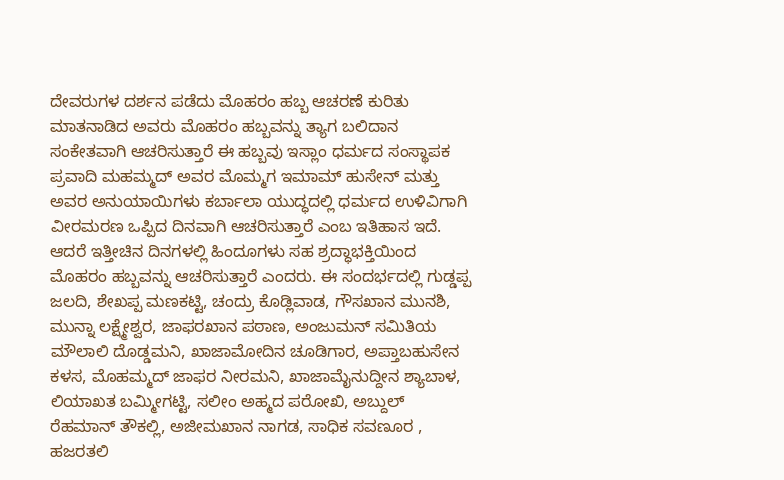ದೇವರುಗಳ ದರ್ಶನ ಪಡೆದು ಮೊಹರಂ ಹಬ್ಬ ಆಚರಣೆ ಕುರಿತು ಮಾತನಾಡಿದ ಅವರು ಮೊಹರಂ ಹಬ್ಬವನ್ನು ತ್ಯಾಗ ಬಲಿದಾನ ಸಂಕೇತವಾಗಿ ಆಚರಿಸುತ್ತಾರೆ ಈ ಹಬ್ಬವು ಇಸ್ಲಾಂ ಧರ್ಮದ ಸಂಸ್ಥಾಪಕ ಪ್ರವಾದಿ ಮಹಮ್ಮದ್ ಅವರ ಮೊಮ್ಮಗ ಇಮಾಮ್ ಹುಸೇನ್ ಮತ್ತು ಅವರ ಅನುಯಾಯಿಗಳು ಕರ್ಬಾಲಾ ಯುದ್ಧದಲ್ಲಿ ಧರ್ಮದ ಉಳಿವಿಗಾಗಿ ವೀರಮರಣ ಒಪ್ಪಿದ ದಿನವಾಗಿ ಆಚರಿಸುತ್ತಾರೆ ಎಂಬ ಇತಿಹಾಸ ಇದೆ.
ಆದರೆ ಇತ್ತೀಚಿನ ದಿನಗಳಲ್ಲಿ ಹಿಂದೂಗಳು ಸಹ ಶ್ರದ್ಧಾಭಕ್ತಿಯಿಂದ ಮೊಹರಂ ಹಬ್ಬವನ್ನು ಆಚರಿಸುತ್ತಾರೆ ಎಂದರು. ಈ ಸಂದರ್ಭದಲ್ಲಿ ಗುಡ್ಡಪ್ಪ ಜಲದಿ, ಶೇಖಪ್ಪ ಮಣಕಟ್ಟಿ, ಚಂದ್ರು ಕೊಡ್ಲಿವಾಡ, ಗೌಸಖಾನ ಮುನಶಿ, ಮುನ್ನಾ ಲಕ್ಷ್ಮೇಶ್ವರ, ಜಾಫರಖಾನ ಪಠಾಣ, ಅಂಜುಮನ್ ಸಮಿತಿಯ ಮೌಲಾಲಿ ದೊಡ್ಡಮನಿ, ಖಾಜಾಮೋದಿನ ಚೂಡಿಗಾರ, ಅಪ್ತಾಬಹುಸೇನ ಕಳಸ, ಮೊಹಮ್ಮದ್ ಜಾಫರ ನೀರಮನಿ, ಖಾಜಾಮೈನುದ್ದೀನ ಶ್ಯಾಬಾಳ, ಲಿಯಾಖತ ಬಮ್ಮೀಗಟ್ಟಿ, ಸಲೀಂ ಅಹ್ಮದ ಪರೋಖಿ, ಅಬ್ದುಲ್ ರೆಹಮಾನ್ ತೌಕಲ್ಲಿ, ಅಜೀಮಖಾನ ನಾಗಡ, ಸಾಧಿಕ ಸವಣೂರ , ಹಜರತಲಿ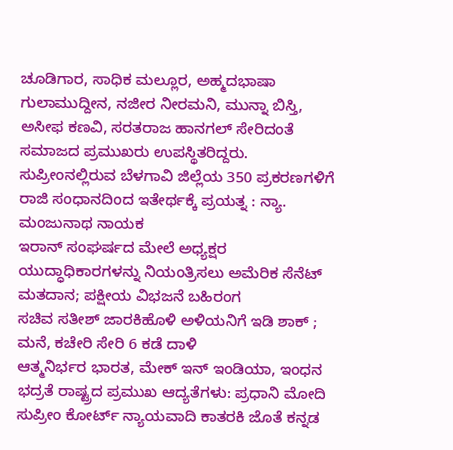ಚೂಡಿಗಾರ, ಸಾಧಿಕ ಮಲ್ಲೂರ, ಅಹ್ಮದಭಾಷಾ ಗುಲಾಮುದ್ದೀನ, ನಜೀರ ನೀರಮನಿ, ಮುನ್ನಾ ಬಿಸ್ತಿ, ಅಸೀಫ ಕಣವಿ, ಸರತರಾಜ ಹಾನಗಲ್ ಸೇರಿದಂತೆ ಸಮಾಜದ ಪ್ರಮುಖರು ಉಪಸ್ಥಿತರಿದ್ದರು.
ಸುಪ್ರೀಂನಲ್ಲಿರುವ ಬೆಳಗಾವಿ ಜಿಲ್ಲೆಯ 350 ಪ್ರಕರಣಗಳಿಗೆ ರಾಜಿ ಸಂಧಾನದಿಂದ ಇತೇರ್ಥಕ್ಕೆ ಪ್ರಯತ್ನ : ನ್ಯಾ. ಮಂಜುನಾಥ ನಾಯಕ
ಇರಾನ್ ಸಂಘರ್ಷದ ಮೇಲೆ ಅಧ್ಯಕ್ಷರ ಯುದ್ಧಾಧಿಕಾರಗಳನ್ನು ನಿಯಂತ್ರಿಸಲು ಅಮೆರಿಕ ಸೆನೆಟ್ ಮತದಾನ; ಪಕ್ಷೀಯ ವಿಭಜನೆ ಬಹಿರಂಗ
ಸಚಿವ ಸತೀಶ್ ಜಾರಕಿಹೊಳಿ ಅಳಿಯನಿಗೆ ಇಡಿ ಶಾಕ್ ; ಮನೆ, ಕಚೇರಿ ಸೇರಿ 6 ಕಡೆ ದಾಳಿ
ಆತ್ಮನಿರ್ಭರ ಭಾರತ, ಮೇಕ್ ಇನ್ ಇಂಡಿಯಾ, ಇಂಧನ ಭದ್ರತೆ ರಾಷ್ಟ್ರದ ಪ್ರಮುಖ ಆದ್ಯತೆಗಳು: ಪ್ರಧಾನಿ ಮೋದಿ
ಸುಪ್ರೀಂ ಕೋರ್ಟ್ ನ್ಯಾಯವಾದಿ ಕಾತರಕಿ ಜೊತೆ ಕನ್ನಡ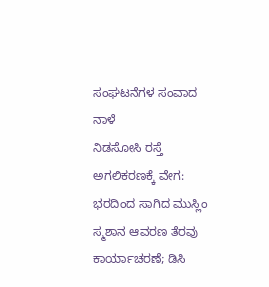ಸಂಘಟನೆಗಳ ಸಂವಾದ ನಾಳೆ
ನಿಡಸೋಸಿ ರಸ್ತೆ ಅಗಲಿಕರಣಕ್ಕೆ ವೇಗ: ಭರದಿಂದ ಸಾಗಿದ ಮುಸ್ಲಿಂ ಸ್ಮಶಾನ ಆವರಣ ತೆರವು ಕಾರ್ಯಾಚರಣೆ; ಡಿಸಿ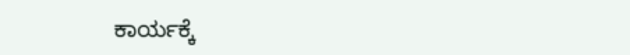ಕಾರ್ಯಕ್ಕೆ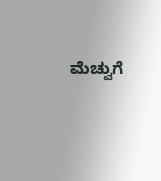ಮೆಚ್ವುಗೆ